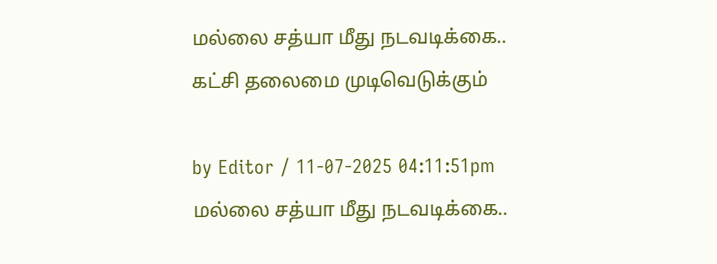மல்லை சத்யா மீது நடவடிக்கை.. கட்சி தலைமை முடிவெடுக்கும்

by Editor / 11-07-2025 04:11:51pm
மல்லை சத்யா மீது நடவடிக்கை..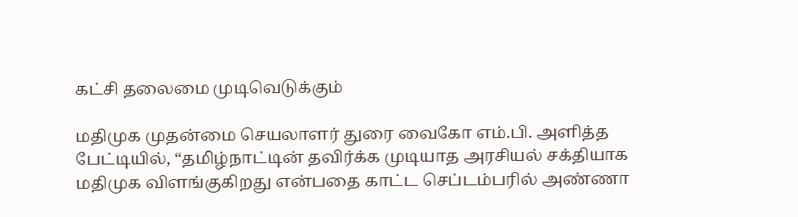கட்சி தலைமை முடிவெடுக்கும்

மதிமுக முதன்மை செயலாளர் துரை வைகோ எம்.பி. அளித்த பேட்டியில், “தமிழ்நாட்டின் தவிர்க்க முடியாத அரசியல் சக்தியாக மதிமுக விளங்குகிறது என்பதை காட்ட செப்டம்பரில் அண்ணா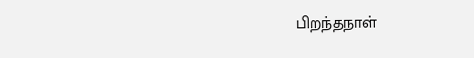பிறந்தநாள்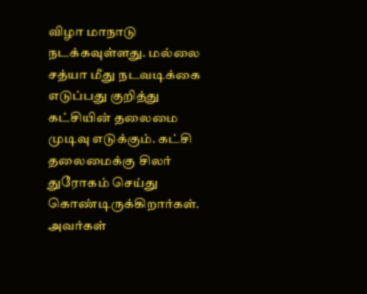விழா மாநாடு நடக்கவுள்ளது. மல்லை சத்யா மீது நடவடிக்கை எடுப்பது குறித்து கட்சியின் தலைமை முடிவு எடுக்கும். கட்சி தலைமைக்கு சிலர் துரோகம் செய்து கொண்டிருக்கிறார்கள். அவர்கள்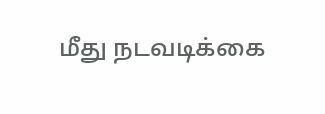மீது நடவடிக்கை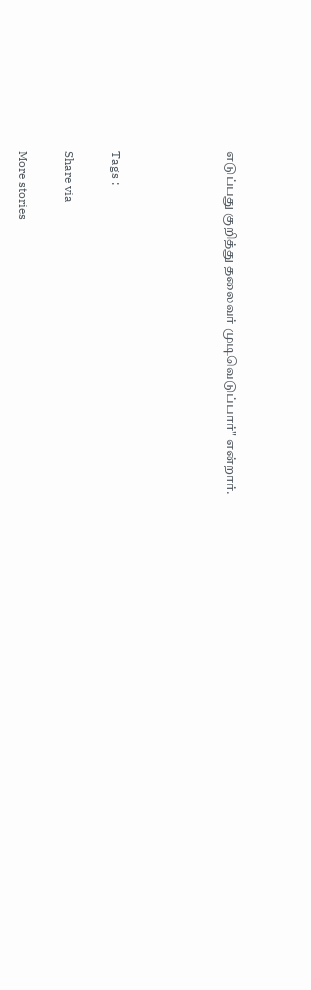எடுப்பது குறித்து தலைவர் முடிவெடுப்பார்" என்றார்.




Tags :

Share via

More stories